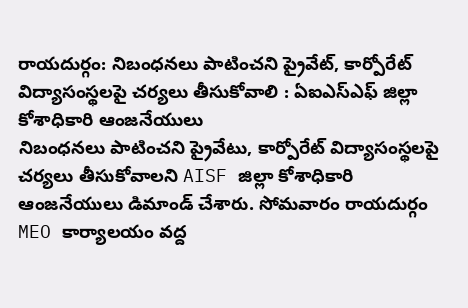రాయదుర్గం: నిబంధనలు పాటించని ప్రైవేట్, కార్పోరేట్ విద్యాసంస్థలపై చర్యలు తీసుకోవాలి : ఏఐఎస్ఎఫ్ జిల్లా కోశాధికారి ఆంజనేయులు
నిబంధనలు పాటించని ప్రైవేటు, కార్పోరేట్ విద్యాసంస్థలపై చర్యలు తీసుకోవాలని AISF జిల్లా కోశాధికారి ఆంజనేయులు డిమాండ్ చేశారు. సోమవారం రాయదుర్గం MEO కార్యాలయం వద్ద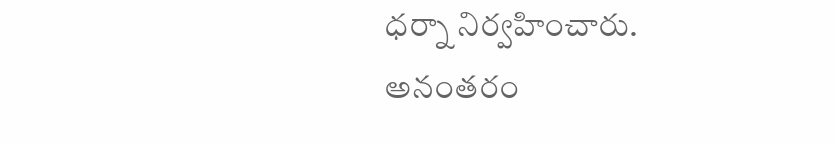ధర్నా నిర్వహించారు. అనంతరం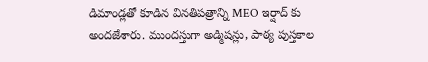డిమాండ్లతో కూడిన వినతిపత్రాన్ని MEO ఇర్షాద్ కు అందజేశారు. ముందస్తుగా అడ్మిషన్లు, పాఠ్య పుస్తకాల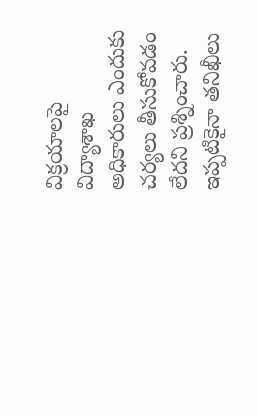విక్రయాలపై విద్యాశాఖ అధికారులు ఎందుకు చర్యలు తీసుకోవడం లేదని ప్రశ్నించారు. ఇప్పటికైనా తనిఖీలు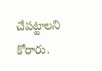చేపట్టాలని కోరారు.